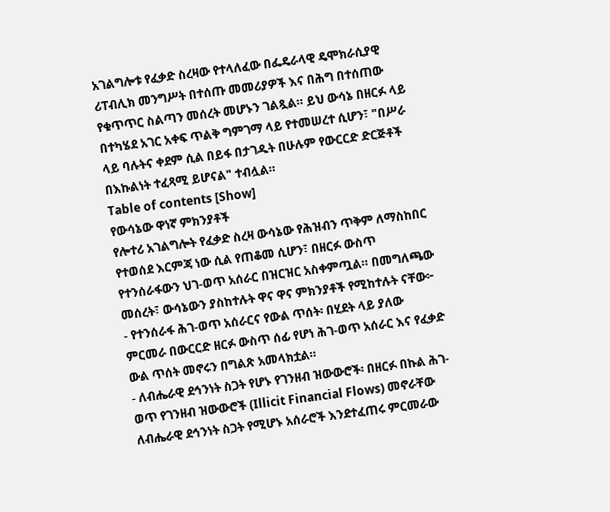አገልግሎቱ የፈቃድ ስረዛው የተላለፈው በፌዴራላዊ ዴሞክራሲያዊ ሪፐብሊክ መንግሥት በተሰጡ መመሪያዎች እና በሕግ በተሰጠው የቁጥጥር ስልጣን መሰረት መሆኑን ገልጿል። ይህ ውሳኔ በዘርፉ ላይ በተካሄደ አገር አቀፍ ጥልቅ ግምገማ ላይ የተመሠረተ ሲሆን፣ "በሥራ ላይ ባሉትና ቀደም ሲል በይፋ በታገዱት በሁሉም የውርርድ ድርጅቶች በእኩልነት ተፈጻሚ ይሆናል" ተብሏል።
Table of contents [Show]
የውሳኔው ዋነኛ ምክንያቶች
የሎተሪ አገልግሎት የፈቃድ ስረዛ ውሳኔው የሕዝብን ጥቅም ለማስከበር የተወሰደ እርምጃ ነው ሲል የጠቆመ ሲሆን፣ በዘርፉ ውስጥ የተንሰራፋውን ህገ-ወጥ አሰራር በዝርዝር አስቀምጧል። በመግለጫው መሰረት፣ ውሳኔውን ያስከተሉት ዋና ዋና ምክንያቶች የሚከተሉት ናቸው፦
- የተንሰራፋ ሕገ-ወጥ አሰራርና የውል ጥሰት፡ በሂደት ላይ ያለው ምርመራ በውርርድ ዘርፉ ውስጥ ሰፊ የሆነ ሕገ-ወጥ አሰራር እና የፈቃድ ውል ጥሰት መኖሩን በግልጽ አመላክቷል።
- ለብሔራዊ ደኅንነት ስጋት የሆኑ የገንዘብ ዝውውሮች፡ በዘርፉ በኩል ሕገ-ወጥ የገንዘብ ዝውውሮች (Illicit Financial Flows) መኖራቸው ለብሔራዊ ደኅንነት ስጋት የሚሆኑ አሰራሮች እንደተፈጠሩ ምርመራው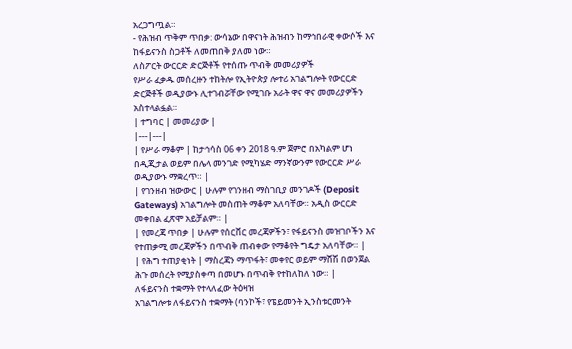አረጋግጧል።
- የሕዝብ ጥቅም ጥበቃ: ውሳኔው በዋናነት ሕዝብን ከማኅበራዊ ቀውሶች እና ከፋይናንስ ስጋቶች ለመጠበቅ ያለመ ነው።
ለስፖርት ውርርድ ድርጅቶች የተሰጡ ጥብቅ መመሪያዎች
የሥራ ፈቃዱ መሰረዙን ተከትሎ የኢትዮጵያ ሎተሪ አገልግሎት የውርርድ ድርጅቶች ወዲያውኑ ሊተገብሯቸው የሚገቡ አራት ዋና ዋና መመሪያዎችን አስተላልፏል።
| ተግባር | መመሪያው |
|---|---|
| የሥራ ማቆም | ከታኅሳስ 06 ቀን 2018 ዓ.ም ጀምሮ በአካልም ሆነ በዲጂታል ወይም በሌላ መንገድ የሚካሄድ ማንኛውንም የውርርድ ሥራ ወዲያውኑ ማቋረጥ። |
| የገንዘብ ዝውውር | ሁሉም የገንዘብ ማስገቢያ መንገዶች (Deposit Gateways) አገልግሎት መስጠት ማቆም አለባቸው። አዲስ ውርርድ መቀበል ፈጽሞ አይቻልም። |
| የመረጃ ጥበቃ | ሁሉም የሰርቨር መረጃዎችን፣ የፋይናንስ መዝገቦችን እና የተጠቃሚ መረጃዎችን በጥብቅ ጠብቀው የማቆየት ግዴታ አለባቸው። |
| የሕግ ተጠያቂነት | ማስረጃን ማጥፋት፣ መቀየር ወይም ማሸሽ በወንጀል ሕጉ መሰረት የሚያስቀጣ በመሆኑ በጥብቅ የተከለከለ ነው። |
ለፋይናንስ ተቋማት የተላለፈው ትዕዛዝ
አገልግሎቱ ለፋይናንስ ተቋማት (ባንኮች፣ የፔይመንት ኢንስቱርመንት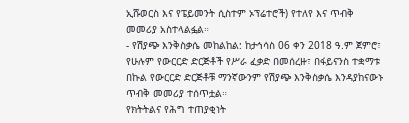ኢሹወርስ እና የፔይመንት ሲስተም ኦፕሬተሮች) የተለየ እና ጥብቅ መመሪያ አስተላልፏል።
- የሽያጭ እንቅስቃሴ መከልከል: ከታኅሳስ 06 ቀን 2018 ዓ.ም ጀምሮ፣ የሁሉም የውርርድ ድርጅቶች የሥራ ፈቃድ በመሰረዙ፣ በፋይናንስ ተቋማቱ በኩል የውርርድ ድርጅቶቹ ማንኛውንም የሽያጭ እንቅስቃሴ እንዳያከናውኑ ጥብቅ መመሪያ ተሰጥቷል።
የክትትልና የሕግ ተጠያቂነት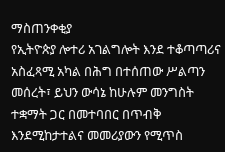ማስጠንቀቂያ
የኢትዮጵያ ሎተሪ አገልግሎት እንደ ተቆጣጣሪና አስፈጻሚ አካል በሕግ በተሰጠው ሥልጣን መሰረት፣ ይህን ውሳኔ ከሁሉም መንግስት ተቋማት ጋር በመተባበር በጥብቅ እንደሚከታተልና መመሪያውን የሚጥስ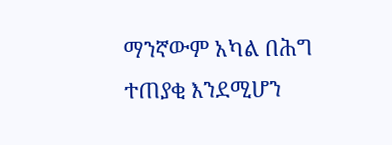ማንኛውም አካል በሕግ ተጠያቂ እንደሚሆን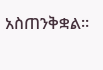አስጠንቅቋል።